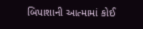બિપાશાની આત્મામાં કોઈ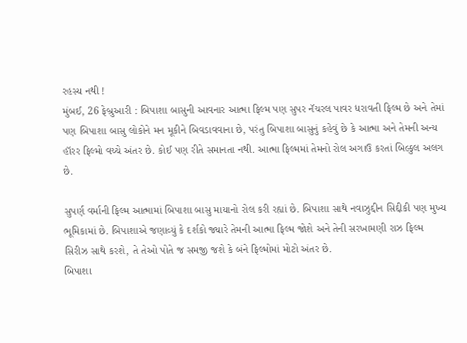રહસ્ય નથી !
મુંબઈ, 26 ફેબ્રુઆરી : બિપાશા બાસુની આવનાર આત્મા ફિલ્મ પણ સુપર નૅચરલ પાવર ધરાવતી ફિલ્મ છે અને તેમાં પણ બિપાશા બાસુ લોકોને મન મૂકીને બિવડાવવાના છે, પરંતુ બિપાશા બાસુનું કહેવું છે કે આત્મા અને તેમની અન્ય હૉરર ફિલ્મો વચ્ચે અંતર છે. કોઈ પણ રીતે સમાનતા નથી. આત્મા ફિલ્મમાં તેમનો રોલ અગાઉ કરતાં બિલ્કુલ અલગ છે.

સુપર્ણ વર્માની ફિલ્મ આત્મામાં બિપાશા બાસુ માયાનો રોલ કરી રહ્યાં છે. બિપાશા સાથે નવાઝુદ્દીન સિદ્દીકી પણ મુખ્ય ભૂમિકામાં છે. બિપાશાએ જણાવ્યું કે દર્શકો જ્યારે તેમની આત્મા ફિલ્મ જોશે અને તેની સરખામણી રાઝ ફિલ્મ સિરીઝ સાથે કરશે, તે તેઓ પોતે જ સમજી જશે કે બંને ફિલ્મોમાં મોટો અંતર છે.
બિપાશા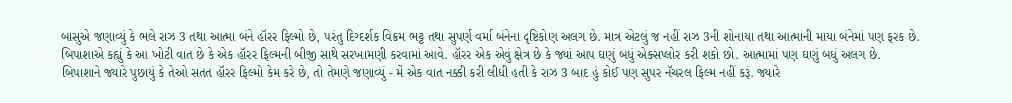બાસુએ જણાવ્યું કે ભલે રાઝ 3 તથા આત્મા બંને હૉરર ફિલ્મો છે, પરંતુ દિગ્દર્શક વિક્રમ ભટ્ટ તથા સુપર્ણ વર્મા બંનેના દૃષ્ટિકોણ અલગ છે. માત્ર એટલું જ નહીં રાઝ 3ની શોનાયા તથા આત્માની માયા બંનેમાં પણ ફરક છે. બિપાશાએ કહ્યું કે આ ખોટી વાત છે કે એક હૉરર ફિલ્મની બીજી સાથે સરખામણી કરવામાં આવે. હૉરર એક એવું ક્ષેત્ર છે કે જ્યાં આપ ઘણું બધું એક્સપ્લોર કરી શકો છો. આત્મામાં પણ ઘણું બધું અલગ છે.
બિપાશાને જ્યારે પુછાયું કે તેઓ સતત હૉરર ફિલ્મો કેમ કરે છે, તો તેમણે જણાવ્યું - મેં એક વાત નક્કી કરી લીધી હતી કે રાઝ 3 બાદ હું કોઈ પણ સુપર નૅચરલ ફિલ્મ નહીં કરૂં. જ્યારે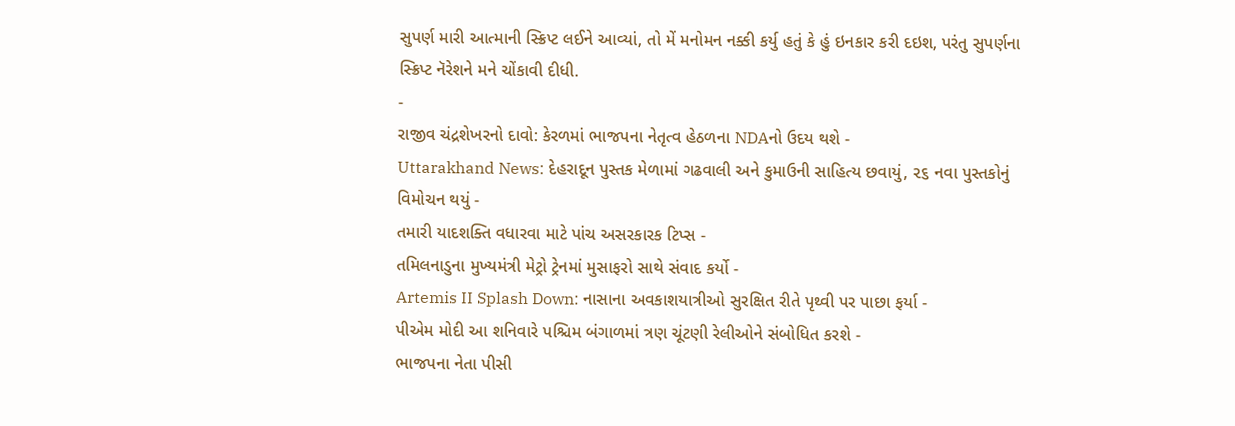સુપર્ણ મારી આત્માની સ્ક્રિપ્ટ લઈને આવ્યાં, તો મેં મનોમન નક્કી કર્યુ હતું કે હું ઇનકાર કરી દઇશ, પરંતુ સુપર્ણના સ્ક્રિપ્ટ નૅરેશને મને ચોંકાવી દીધી.
-
રાજીવ ચંદ્રશેખરનો દાવો: કેરળમાં ભાજપના નેતૃત્વ હેઠળના NDAનો ઉદય થશે -
Uttarakhand News: દેહરાદૂન પુસ્તક મેળામાં ગઢવાલી અને કુમાઉની સાહિત્ય છવાયું, ૨૬ નવા પુસ્તકોનું વિમોચન થયું -
તમારી યાદશક્તિ વધારવા માટે પાંચ અસરકારક ટિપ્સ -
તમિલનાડુના મુખ્યમંત્રી મેટ્રો ટ્રેનમાં મુસાફરો સાથે સંવાદ કર્યો -
Artemis II Splash Down: નાસાના અવકાશયાત્રીઓ સુરક્ષિત રીતે પૃથ્વી પર પાછા ફર્યા -
પીએમ મોદી આ શનિવારે પશ્ચિમ બંગાળમાં ત્રણ ચૂંટણી રેલીઓને સંબોધિત કરશે -
ભાજપના નેતા પીસી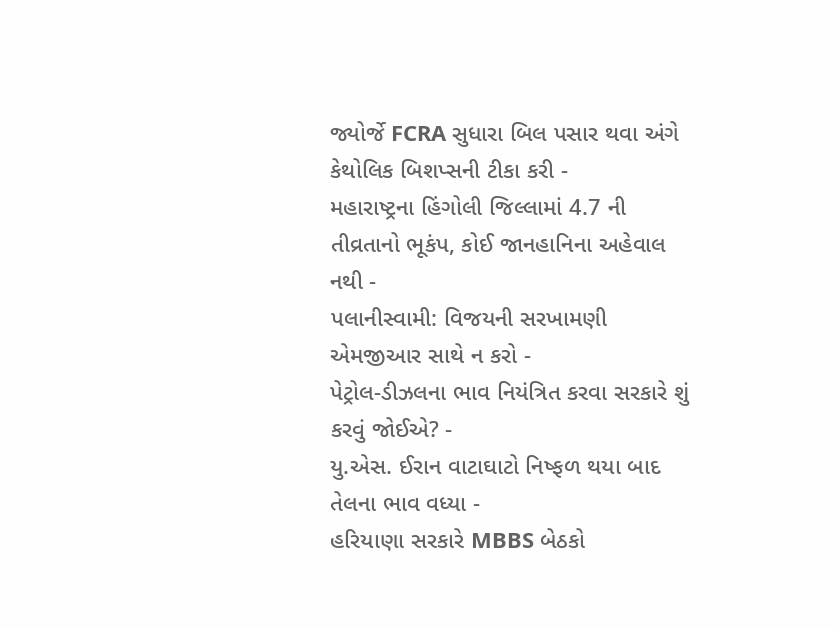જ્યોર્જે FCRA સુધારા બિલ પસાર થવા અંગે કેથોલિક બિશપ્સની ટીકા કરી -
મહારાષ્ટ્રના હિંગોલી જિલ્લામાં 4.7 ની તીવ્રતાનો ભૂકંપ, કોઈ જાનહાનિના અહેવાલ નથી -
પલાનીસ્વામી: વિજયની સરખામણી એમજીઆર સાથે ન કરો -
પેટ્રોલ-ડીઝલના ભાવ નિયંત્રિત કરવા સરકારે શું કરવું જોઈએ? -
યુ.એસ. ઈરાન વાટાઘાટો નિષ્ફળ થયા બાદ તેલના ભાવ વધ્યા -
હરિયાણા સરકારે MBBS બેઠકો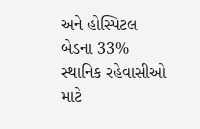અને હોસ્પિટલ બેડના 33% સ્થાનિક રહેવાસીઓ માટે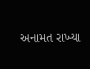અનામત રાખ્યા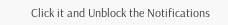Click it and Unblock the Notifications